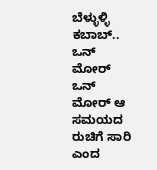ಬೆಳ್ಳುಳ್ಳಿ ಕಬಾಬ್.. ಒನ್ ಮೋರ್ ಒನ್ ಮೋರ್ ಆ ಸಮಯದ ರುಚಿಗೆ ಸಾರಿ ಎಂದ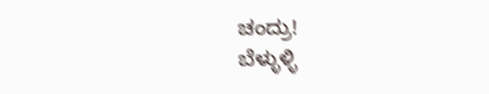ಚಂದ್ರು!
ಬೆಳ್ಳುಳ್ಳಿ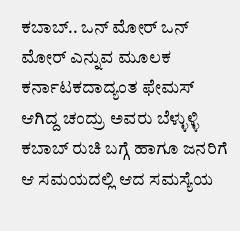ಕಬಾಬ್.. ಒನ್ ಮೋರ್ ಒನ್ ಮೋರ್ ಎನ್ನುವ ಮೂಲಕ ಕರ್ನಾಟಕದಾದ್ಯಂತ ಫೇಮಸ್ ಆಗಿದ್ದ ಚಂದ್ರು ಅವರು ಬೆಳ್ಳುಳ್ಳಿ ಕಬಾಬ್ ರುಚಿ ಬಗ್ಗೆ ಹಾಗೂ ಜನರಿಗೆ ಆ ಸಮಯದಲ್ಲಿ ಆದ ಸಮಸ್ಯೆಯ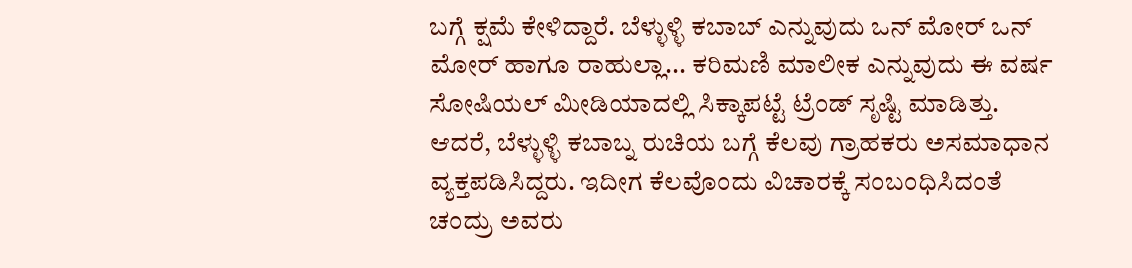ಬಗ್ಗೆ ಕ್ಷಮೆ ಕೇಳಿದ್ದಾರೆ. ಬೆಳ್ಳುಳ್ಳಿ ಕಬಾಬ್ ಎನ್ನುವುದು ಒನ್ ಮೋರ್ ಒನ್ ಮೋರ್ ಹಾಗೂ ರಾಹುಲ್ಲಾ... ಕರಿಮಣಿ ಮಾಲೀಕ ಎನ್ನುವುದು ಈ ವರ್ಷ ಸೋಷಿಯಲ್ ಮೀಡಿಯಾದಲ್ಲಿ ಸಿಕ್ಕಾಪಟ್ಟೆ ಟ್ರೆಂಡ್ ಸೃಷ್ಟಿ ಮಾಡಿತ್ತು. ಆದರೆ, ಬೆಳ್ಳುಳ್ಳಿ ಕಬಾಬ್ನ ರುಚಿಯ ಬಗ್ಗೆ ಕೆಲವು ಗ್ರಾಹಕರು ಅಸಮಾಧಾನ ವ್ಯಕ್ತಪಡಿಸಿದ್ದರು. ಇದೀಗ ಕೆಲವೊಂದು ವಿಚಾರಕ್ಕೆ ಸಂಬಂಧಿಸಿದಂತೆ ಚಂದ್ರು ಅವರು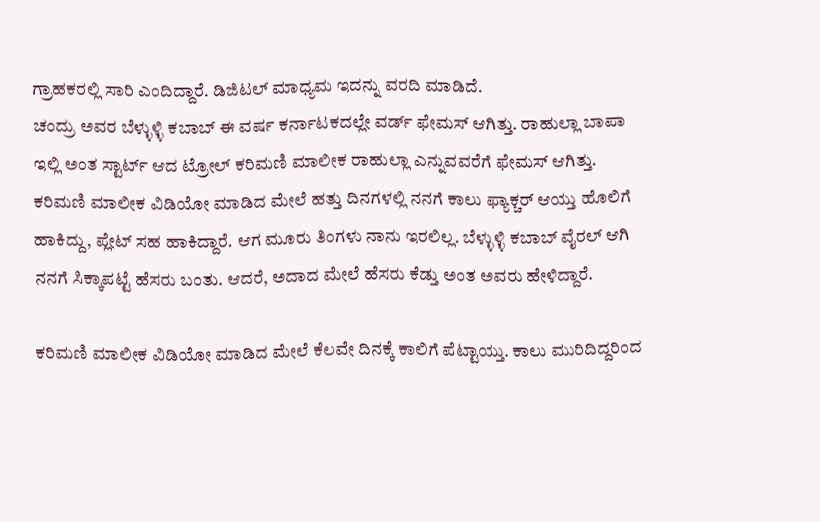ಗ್ರಾಹಕರಲ್ಲಿ ಸಾರಿ ಎಂದಿದ್ದಾರೆ. ಡಿಜಿಟಲ್ ಮಾಧ್ಯಮ ಇದನ್ನು ವರದಿ ಮಾಡಿದೆ.
ಚಂದ್ರು ಅವರ ಬೆಳ್ಳುಳ್ಳಿ ಕಬಾಬ್ ಈ ವರ್ಷ ಕರ್ನಾಟಕದಲ್ಲೇ ವರ್ಡ್ ಫೇಮಸ್ ಆಗಿತ್ತು. ರಾಹುಲ್ಲಾ ಬಾಪಾ ಇಲ್ಲಿ ಅಂತ ಸ್ಟಾರ್ಟ್ ಆದ ಟ್ರೋಲ್ ಕರಿಮಣಿ ಮಾಲೀಕ ರಾಹುಲ್ಲಾ ಎನ್ನುವವರೆಗೆ ಫೇಮಸ್ ಆಗಿತ್ತು. ಕರಿಮಣಿ ಮಾಲೀಕ ವಿಡಿಯೋ ಮಾಡಿದ ಮೇಲೆ ಹತ್ತು ದಿನಗಳಲ್ಲಿ ನನಗೆ ಕಾಲು ಫ್ಯಾಕ್ಚರ್ ಆಯ್ತು ಹೊಲಿಗೆ ಹಾಕಿದ್ದು, ಪ್ಲೇಟ್ ಸಹ ಹಾಕಿದ್ದಾರೆ. ಆಗ ಮೂರು ತಿಂಗಳು ನಾನು ಇರಲಿಲ್ಲ. ಬೆಳ್ಳುಳ್ಳಿ ಕಬಾಬ್ ವೈರಲ್ ಆಗಿ ನನಗೆ ಸಿಕ್ಕಾಪಟ್ಟೆ ಹೆಸರು ಬಂತು. ಆದರೆ, ಅದಾದ ಮೇಲೆ ಹೆಸರು ಕೆಡ್ತು ಅಂತ ಅವರು ಹೇಳಿದ್ದಾರೆ.

ಕರಿಮಣಿ ಮಾಲೀಕ ವಿಡಿಯೋ ಮಾಡಿದ ಮೇಲೆ ಕೆಲವೇ ದಿನಕ್ಕೆ ಕಾಲಿಗೆ ಪೆಟ್ಟಾಯ್ತು. ಕಾಲು ಮುರಿದಿದ್ದರಿಂದ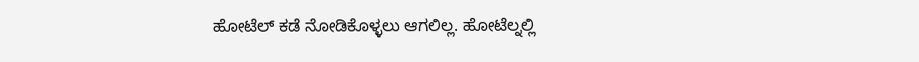ಹೋಟೆಲ್ ಕಡೆ ನೋಡಿಕೊಳ್ಳಲು ಆಗಲಿಲ್ಲ. ಹೋಟೆಲ್ನಲ್ಲಿ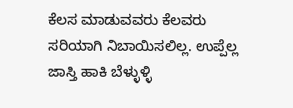ಕೆಲಸ ಮಾಡುವವರು ಕೆಲವರು ಸರಿಯಾಗಿ ನಿಬಾಯಿಸಲಿಲ್ಲ. ಉಪ್ಪೆಲ್ಲ ಜಾಸ್ತಿ ಹಾಕಿ ಬೆಳ್ಳುಳ್ಳಿ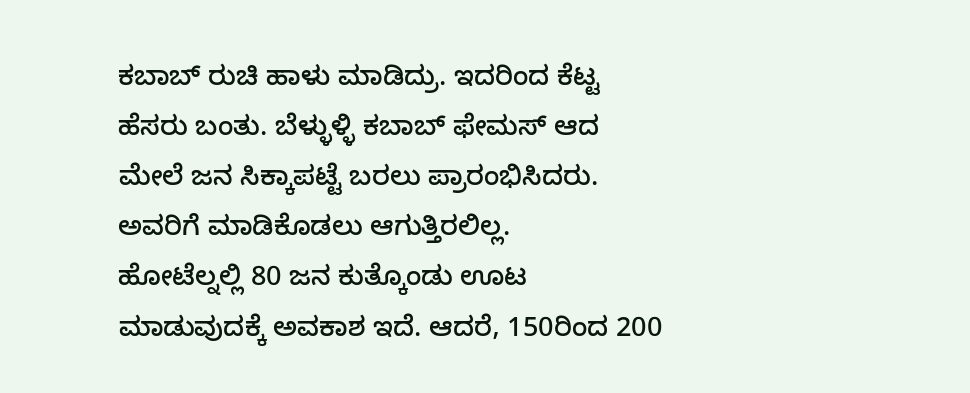ಕಬಾಬ್ ರುಚಿ ಹಾಳು ಮಾಡಿದ್ರು. ಇದರಿಂದ ಕೆಟ್ಟ ಹೆಸರು ಬಂತು. ಬೆಳ್ಳುಳ್ಳಿ ಕಬಾಬ್ ಫೇಮಸ್ ಆದ ಮೇಲೆ ಜನ ಸಿಕ್ಕಾಪಟ್ಟೆ ಬರಲು ಪ್ರಾರಂಭಿಸಿದರು. ಅವರಿಗೆ ಮಾಡಿಕೊಡಲು ಆಗುತ್ತಿರಲಿಲ್ಲ.
ಹೋಟೆಲ್ನಲ್ಲಿ 80 ಜನ ಕುತ್ಕೊಂಡು ಊಟ ಮಾಡುವುದಕ್ಕೆ ಅವಕಾಶ ಇದೆ. ಆದರೆ, 150ರಿಂದ 200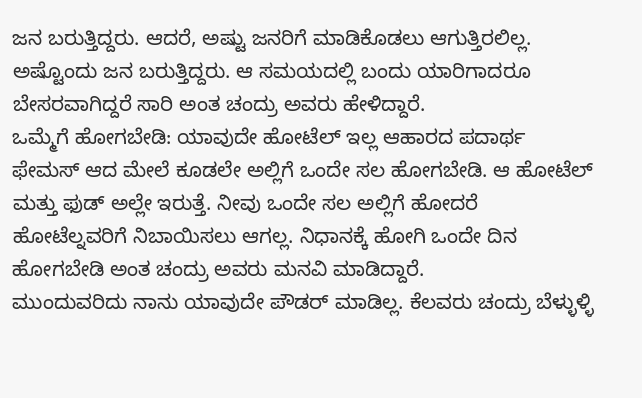ಜನ ಬರುತ್ತಿದ್ದರು. ಆದರೆ, ಅಷ್ಟು ಜನರಿಗೆ ಮಾಡಿಕೊಡಲು ಆಗುತ್ತಿರಲಿಲ್ಲ. ಅಷ್ಟೊಂದು ಜನ ಬರುತ್ತಿದ್ದರು. ಆ ಸಮಯದಲ್ಲಿ ಬಂದು ಯಾರಿಗಾದರೂ ಬೇಸರವಾಗಿದ್ದರೆ ಸಾರಿ ಅಂತ ಚಂದ್ರು ಅವರು ಹೇಳಿದ್ದಾರೆ.
ಒಮ್ಮೆಗೆ ಹೋಗಬೇಡಿ: ಯಾವುದೇ ಹೋಟೆಲ್ ಇಲ್ಲ ಆಹಾರದ ಪದಾರ್ಥ ಫೇಮಸ್ ಆದ ಮೇಲೆ ಕೂಡಲೇ ಅಲ್ಲಿಗೆ ಒಂದೇ ಸಲ ಹೋಗಬೇಡಿ. ಆ ಹೋಟೆಲ್ ಮತ್ತು ಫುಡ್ ಅಲ್ಲೇ ಇರುತ್ತೆ. ನೀವು ಒಂದೇ ಸಲ ಅಲ್ಲಿಗೆ ಹೋದರೆ ಹೋಟೆಲ್ನವರಿಗೆ ನಿಬಾಯಿಸಲು ಆಗಲ್ಲ. ನಿಧಾನಕ್ಕೆ ಹೋಗಿ ಒಂದೇ ದಿನ ಹೋಗಬೇಡಿ ಅಂತ ಚಂದ್ರು ಅವರು ಮನವಿ ಮಾಡಿದ್ದಾರೆ.
ಮುಂದುವರಿದು ನಾನು ಯಾವುದೇ ಪೌಡರ್ ಮಾಡಿಲ್ಲ. ಕೆಲವರು ಚಂದ್ರು ಬೆಳ್ಳುಳ್ಳಿ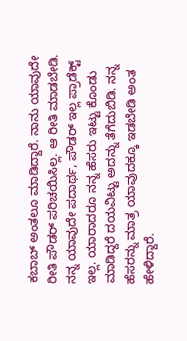ಕಬಾಬ್ ಅಂತಲೂ ಮಾಡಿದ್ದಾರೆ. ನಾನು ಯಾವುದೇ ರೀತಿ ಪೌಡರ್ ಪರಿಚಯಿಸಿಲ್ಲ. ಆ ರೀತಿ ಮಾಡಬೇಡಿ. ನನ್ನ ಯಾವುದೇ ಪದಾರ್ಥ, ಪೌಡರ್ ಇಲ್ಲ ಪ್ರಾಡೆಕ್ಟ್ ಇಲ್ಲ. ಯಾರಾದರೂ ನನ್ನ ಹೆಸರು ಇಟ್ಟು ಕೊಂಡು ಮಾಡಿದ್ದರೆ ದಯವಿಟ್ಟು ಅದನ್ನು ತೆಗೆದುಬಿಡಿ. ನನ್ನ ಹೆಸರನ್ನು ಮಾತ್ರ ಯಾವುದಕ್ಕೂ ಇಡಬೇಡಿ ಅಂತ ಹೇಳಿದ್ದಾರೆ.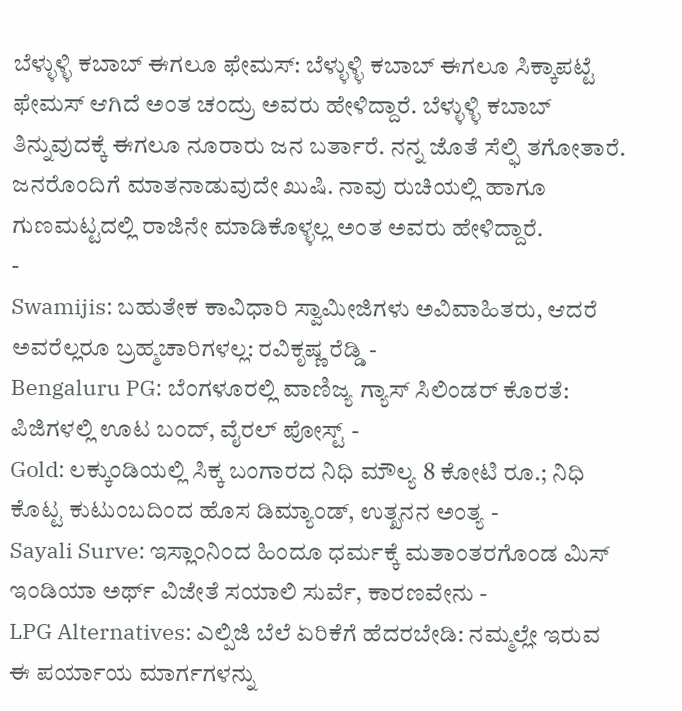ಬೆಳ್ಳುಳ್ಳಿ ಕಬಾಬ್ ಈಗಲೂ ಫೇಮಸ್: ಬೆಳ್ಳುಳ್ಳಿ ಕಬಾಬ್ ಈಗಲೂ ಸಿಕ್ಕಾಪಟ್ಟೆ ಫೇಮಸ್ ಆಗಿದೆ ಅಂತ ಚಂದ್ರು ಅವರು ಹೇಳಿದ್ದಾರೆ. ಬೆಳ್ಳುಳ್ಳಿ ಕಬಾಬ್ ತಿನ್ನುವುದಕ್ಕೆ ಈಗಲೂ ನೂರಾರು ಜನ ಬರ್ತಾರೆ. ನನ್ನ ಜೊತೆ ಸೆಲ್ಫಿ ತಗೋತಾರೆ. ಜನರೊಂದಿಗೆ ಮಾತನಾಡುವುದೇ ಖುಷಿ. ನಾವು ರುಚಿಯಲ್ಲಿ ಹಾಗೂ ಗುಣಮಟ್ಟದಲ್ಲಿ ರಾಜಿನೇ ಮಾಡಿಕೊಳ್ಳಲ್ಲ ಅಂತ ಅವರು ಹೇಳಿದ್ದಾರೆ.
-
Swamijis: ಬಹುತೇಕ ಕಾವಿಧಾರಿ ಸ್ವಾಮೀಜಿಗಳು ಅವಿವಾಹಿತರು, ಆದರೆ ಅವರೆಲ್ಲರೂ ಬ್ರಹ್ಮಚಾರಿಗಳಲ್ಲ: ರವಿಕೃಷ್ಣ ರೆಡ್ಡಿ -
Bengaluru PG: ಬೆಂಗಳೂರಲ್ಲಿ ವಾಣಿಜ್ಯ ಗ್ಯಾಸ್ ಸಿಲಿಂಡರ್ ಕೊರತೆ: ಪಿಜಿಗಳಲ್ಲಿ ಊಟ ಬಂದ್, ವೈರಲ್ ಪೋಸ್ಟ್ -
Gold: ಲಕ್ಕುಂಡಿಯಲ್ಲಿ ಸಿಕ್ಕ ಬಂಗಾರದ ನಿಧಿ ಮೌಲ್ಯ 8 ಕೋಟಿ ರೂ.; ನಿಧಿ ಕೊಟ್ಟ ಕುಟುಂಬದಿಂದ ಹೊಸ ಡಿಮ್ಯಾಂಡ್, ಉತ್ಖನನ ಅಂತ್ಯ -
Sayali Surve: ಇಸ್ಲಾಂನಿಂದ ಹಿಂದೂ ಧರ್ಮಕ್ಕೆ ಮತಾಂತರಗೊಂಡ ಮಿಸ್ ಇಂಡಿಯಾ ಅರ್ಥ್ ವಿಜೇತೆ ಸಯಾಲಿ ಸುರ್ವೆ, ಕಾರಣವೇನು -
LPG Alternatives: ಎಲ್ಪಿಜಿ ಬೆಲೆ ಏರಿಕೆಗೆ ಹೆದರಬೇಡಿ: ನಮ್ಮಲ್ಲೇ ಇರುವ ಈ ಪರ್ಯಾಯ ಮಾರ್ಗಗಳನ್ನು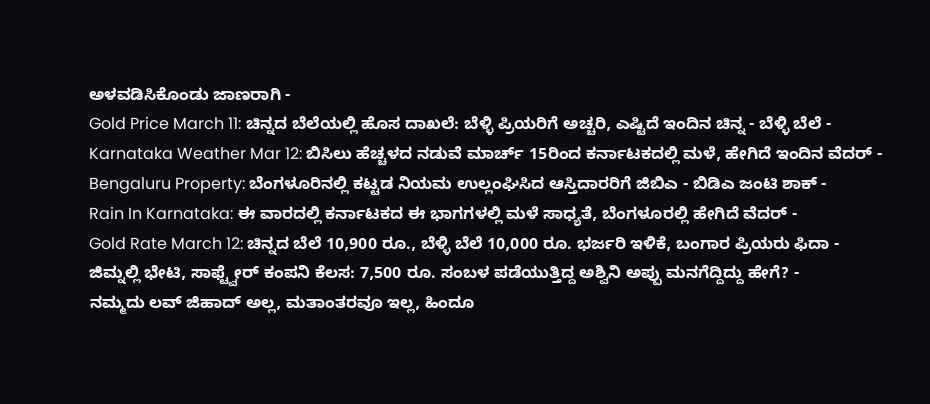ಅಳವಡಿಸಿಕೊಂಡು ಜಾಣರಾಗಿ -
Gold Price March 11: ಚಿನ್ನದ ಬೆಲೆಯಲ್ಲಿ ಹೊಸ ದಾಖಲೆ: ಬೆಳ್ಳಿ ಪ್ರಿಯರಿಗೆ ಅಚ್ಚರಿ, ಎಷ್ಟಿದೆ ಇಂದಿನ ಚಿನ್ನ - ಬೆಳ್ಳಿ ಬೆಲೆ -
Karnataka Weather Mar 12: ಬಿಸಿಲು ಹೆಚ್ಚಳದ ನಡುವೆ ಮಾರ್ಚ್ 15ರಿಂದ ಕರ್ನಾಟಕದಲ್ಲಿ ಮಳೆ, ಹೇಗಿದೆ ಇಂದಿನ ವೆದರ್ -
Bengaluru Property: ಬೆಂಗಳೂರಿನಲ್ಲಿ ಕಟ್ಟಡ ನಿಯಮ ಉಲ್ಲಂಘಿಸಿದ ಆಸ್ತಿದಾರರಿಗೆ ಜಿಬಿಎ - ಬಿಡಿಎ ಜಂಟಿ ಶಾಕ್ -
Rain In Karnataka: ಈ ವಾರದಲ್ಲಿ ಕರ್ನಾಟಕದ ಈ ಭಾಗಗಳಲ್ಲಿ ಮಳೆ ಸಾಧ್ಯತೆ, ಬೆಂಗಳೂರಲ್ಲಿ ಹೇಗಿದೆ ವೆದರ್ -
Gold Rate March 12: ಚಿನ್ನದ ಬೆಲೆ 10,900 ರೂ., ಬೆಳ್ಳಿ ಬೆಲೆ 10,000 ರೂ. ಭರ್ಜರಿ ಇಳಿಕೆ, ಬಂಗಾರ ಪ್ರಿಯರು ಫಿದಾ -
ಜಿಮ್ನಲ್ಲಿ ಭೇಟಿ, ಸಾಫ್ಟ್ವೇರ್ ಕಂಪನಿ ಕೆಲಸ: 7,500 ರೂ. ಸಂಬಳ ಪಡೆಯುತ್ತಿದ್ದ ಅಶ್ವಿನಿ ಅಪ್ಪು ಮನಗೆದ್ದಿದ್ದು ಹೇಗೆ? -
ನಮ್ಮದು ಲವ್ ಜಿಹಾದ್ ಅಲ್ಲ, ಮತಾಂತರವೂ ಇಲ್ಲ, ಹಿಂದೂ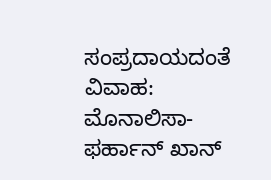ಸಂಪ್ರದಾಯದಂತೆ ವಿವಾಹ: ಮೊನಾಲಿಸಾ-ಫರ್ಹಾನ್ ಖಾನ್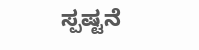ಸ್ಪಷ್ಟನೆ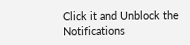Click it and Unblock the Notifications